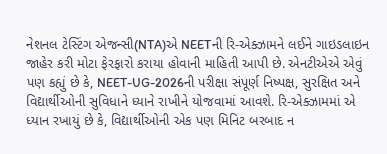નેશનલ ટેસ્ટિંગ એજન્સી(NTA)એ NEETની રિ-એક્ઝામને લઈને ગાઇડલાઇન જાહેર કરી મોટા ફેરફારો કરાયા હોવાની માહિતી આપી છે. એનટીએએ એવું પણ કહ્યું છે કે, NEET-UG-2026ની પરીક્ષા સંપૂર્ણ નિષ્પક્ષ, સુરક્ષિત અને વિદ્યાર્થીઓની સુવિધાને ધ્યાને રાખીને યોજવામાં આવશે. રિ-એક્ઝામમાં એ ધ્યાન રખાયું છે કે, વિદ્યાર્થીઓની એક પણ મિનિટ બરબાદ ન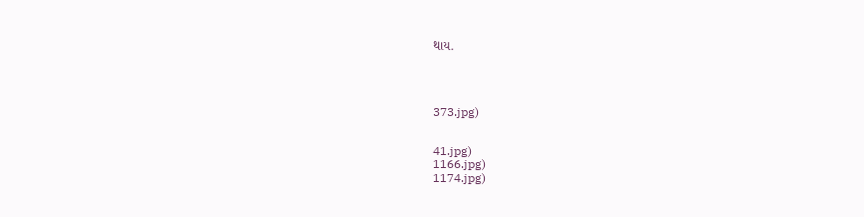થાય.




373.jpg)


41.jpg)
1166.jpg)
1174.jpg)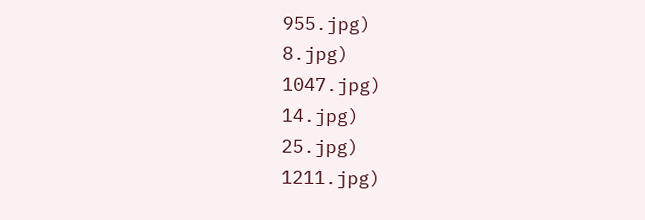955.jpg)
8.jpg)
1047.jpg)
14.jpg)
25.jpg)
1211.jpg)